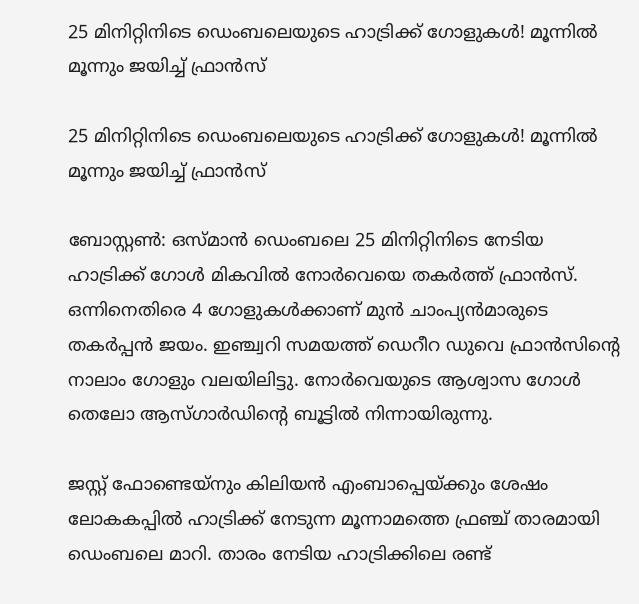25 മിനിറ്റിനിടെ ഡെംബലെയുടെ ഹാട്രിക്ക് ഗോളുകള്‍! മൂന്നില്‍ മൂന്നും ജയിച്ച് ഫ്രാന്‍സ്

25 മിനിറ്റിനിടെ ഡെംബലെയുടെ ഹാട്രിക്ക് ഗോളുകള്‍! മൂന്നില്‍ മൂന്നും ജയിച്ച് ഫ്രാന്‍സ്

ബോസ്റ്റണ്‍: ഒസ്മാന്‍ ഡെംബലെ 25 മിനിറ്റിനിടെ നേടിയ ഹാട്രിക്ക് ഗോള്‍ മികവില്‍ നോര്‍വെയെ തകര്‍ത്ത് ഫ്രാന്‍സ്. ഒന്നിനെതിരെ 4 ഗോളുകള്‍ക്കാണ് മുന്‍ ചാംപ്യന്‍മാരുടെ തകര്‍പ്പന്‍ ജയം. ഇഞ്ച്വറി സമയത്ത് ഡെറീറ ഡുവെ ഫ്രാന്‍സിന്റെ നാലാം ഗോളും വലയിലിട്ടു. നോര്‍വെയുടെ ആശ്വാസ ഗോള്‍ തെലോ ആസ്ഗാര്‍ഡിന്റെ ബൂട്ടില്‍ നിന്നായിരുന്നു.

ജസ്റ്റ് ഫോണ്ടെയ്‌നും കിലിയന്‍ എംബാപ്പെയ്ക്കും ശേഷം ലോകകപ്പില്‍ ഹാട്രിക്ക് നേടുന്ന മൂന്നാമത്തെ ഫ്രഞ്ച് താരമായി ഡെംബലെ മാറി. താരം നേടിയ ഹാട്രിക്കിലെ രണ്ട്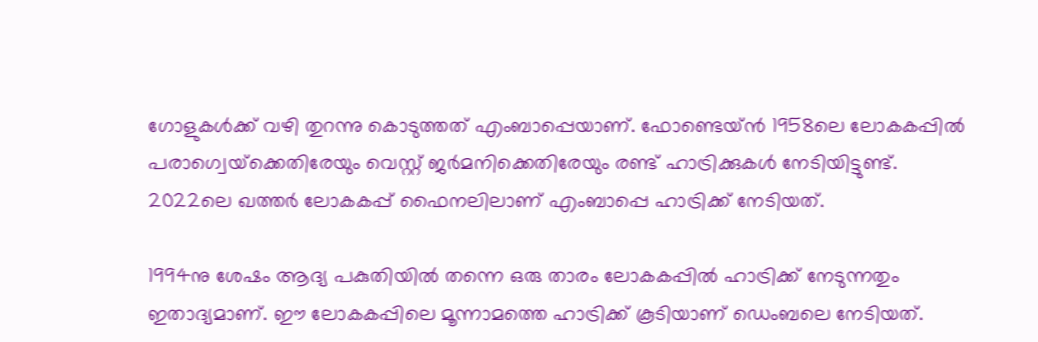ഗോളുകള്‍ക്ക് വഴി തുറന്നു കൊടുത്തത് എംബാപ്പെയാണ്. ഫോണ്ടെയ്ന്‍ 1958ലെ ലോകകപ്പില്‍ പരാഗ്വെയ്‌ക്കെതിരേയും വെസ്റ്റ് ജര്‍മനിക്കെതിരേയും രണ്ട് ഹാട്രിക്കുകള്‍ നേടിയിട്ടുണ്ട്. 2022ലെ ഖത്തര്‍ ലോകകപ്പ് ഫൈനലിലാണ് എംബാപ്പെ ഹാട്രിക്ക് നേടിയത്.

1994നു ശേഷം ആദ്യ പകുതിയില്‍ തന്നെ ഒരു താരം ലോകകപ്പില്‍ ഹാട്രിക്ക് നേടുന്നതും ഇതാദ്യമാണ്. ഈ ലോകകപ്പിലെ മൂന്നാമത്തെ ഹാട്രിക്ക് കൂടിയാണ് ഡെംബലെ നേടിയത്.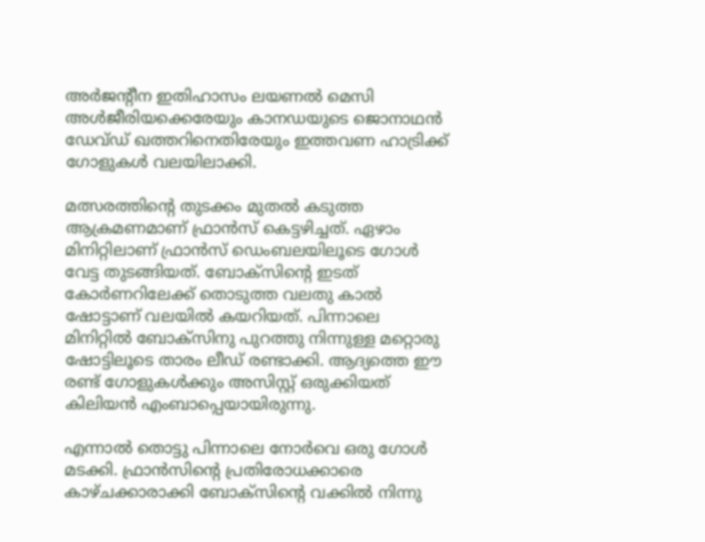അര്‍ജന്റീന ഇതിഹാസം ലയണല്‍ മെസി അള്‍ജീരിയക്കെരേയും കാനഡയുടെ ജൊനാഥന്‍ ഡേവ്ഡ് ഖത്തറിനെതിരേയും ഇത്തവണ ഹാട്രിക്ക് ഗോളുകള്‍ വലയിലാക്കി.

മത്സരത്തിന്റെ തുടക്കം മുതല്‍ കടുത്ത ആക്രമണമാണ് ഫ്രാന്‍സ് കെട്ടഴിച്ചത്. ഏഴാം മിനിറ്റിലാണ് ഫ്രാന്‍സ് ഡെംബലയിലൂടെ ഗോള്‍ വേട്ട തുടങ്ങിയത്. ബോക്‌സിന്റെ ഇടത് കോര്‍ണറിലേക്ക് തൊടുത്ത വലതു കാല്‍ ഷോട്ടാണ് വലയില്‍ കയറിയത്. പിന്നാലെ മിനിറ്റില്‍ ബോക്‌സിനു പുറത്തു നിന്നുള്ള മറ്റൊരു ഷോട്ടിലൂടെ താരം ലീഡ് രണ്ടാക്കി. ആദ്യത്തെ ഈ രണ്ട് ഗോളുകൾക്കും അസിസ്റ്റ് ഒരുക്കിയത് കിലിയൻ എംബാപ്പെയായിരുന്നു.

എന്നാല്‍ തൊട്ടു പിന്നാലെ നോര്‍വെ ഒരു ഗോള്‍ മടക്കി. ഫ്രാന്‍സിന്റെ പ്രതിരോധക്കാരെ കാഴ്ചക്കാരാക്കി ബോക്‌സിന്റെ വക്കില്‍ നിന്നു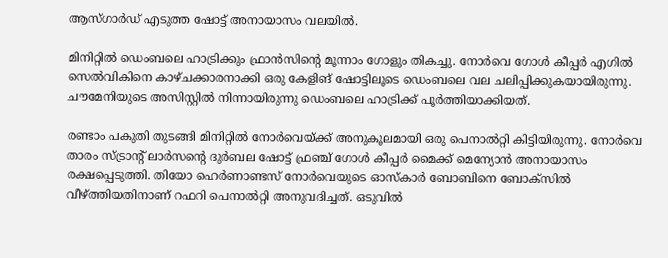ആസ്ഗാര്‍ഡ് എടുത്ത ഷോട്ട് അനായാസം വലയില്‍.

മിനിറ്റില്‍ ഡെംബലെ ഹാട്രിക്കും ഫ്രാന്‍സിന്റെ മൂന്നാം ഗോളും തികച്ചു. നോര്‍വെ ഗോള്‍ കീപ്പര്‍ എഗില്‍ സെല്‍വികിനെ കാഴ്ചക്കാരനാക്കി ഒരു കേളിങ് ഷോട്ടിലൂടെ ഡെംബലെ വല ചലിപ്പിക്കുകയായിരുന്നു. ചൗമേനിയുടെ അസിസ്റ്റിൽ നിന്നായിരുന്നു ഡെംബലെ ഹാട്രിക്ക് പൂർത്തിയാക്കിയത്.

രണ്ടാം പകുതി തുടങ്ങി മിനിറ്റില്‍ നോര്‍വെയ്ക്ക് അനുകൂലമായി ഒരു പെനാല്‍റ്റി കിട്ടിയിരുന്നു. നോര്‍വെ താരം സ്ട്രാന്റ് ലാര്‍സന്റെ ദുര്‍ബല ഷോട്ട് ഫ്രഞ്ച് ഗോള്‍ കീപ്പര്‍ മൈക്ക് മെന്യോന്‍ അനായാസം രക്ഷപ്പെടുത്തി. തിയോ ഹെര്‍ണാണ്ടസ് നോര്‍വെയുടെ ഓസ്‌കാര്‍ ബോബിനെ ബോക്‌സില്‍ വീഴ്ത്തിയതിനാണ് റഫറി പെനാല്‍റ്റി അനുവദിച്ചത്. ഒടുവില്‍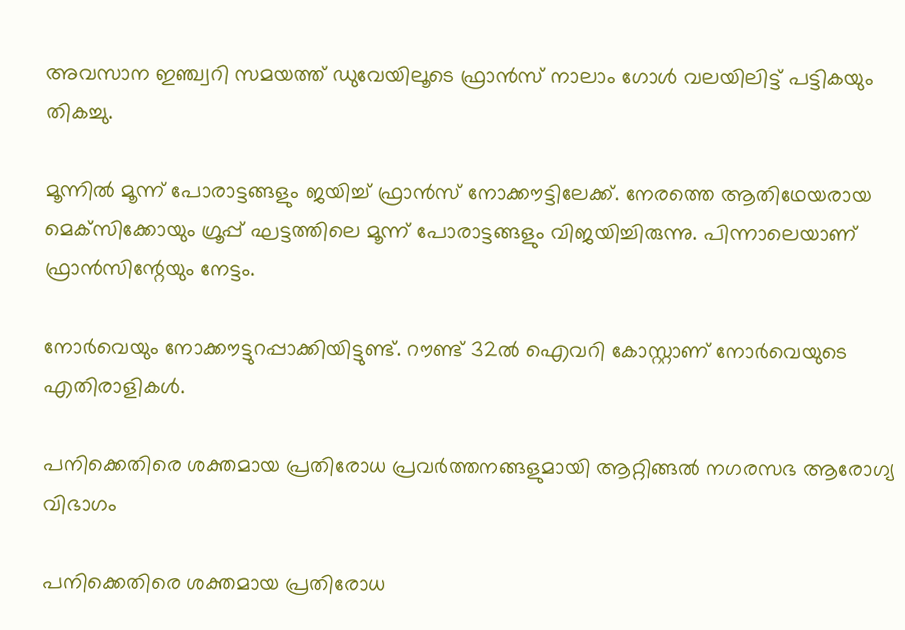അവസാന ഇഞ്ച്വറി സമയത്ത് ഡുവേയിലൂടെ ഫ്രാന്‍സ് നാലാം ഗോൾ വലയിലിട്ട് പട്ടികയും തികച്ചു.

മൂന്നില്‍ മൂന്ന് പോരാട്ടങ്ങളും ജയിച്ച് ഫ്രാന്‍സ് നോക്കൗട്ടിലേക്ക്. നേരത്തെ ആതിഥേയരായ മെക്‌സിക്കോയും ഗ്രൂപ്പ് ഘട്ടത്തിലെ മൂന്ന് പോരാട്ടങ്ങളും വിജയിച്ചിരുന്നു. പിന്നാലെയാണ് ഫ്രാന്‍സിന്റേയും നേട്ടം.

നോര്‍വെയും നോക്കൗട്ടുറപ്പാക്കിയിട്ടുണ്ട്. റൗണ്ട് 32ല്‍ ഐവറി കോസ്റ്റാണ് നോര്‍വെയുടെ എതിരാളികള്‍.

പനിക്കെതിരെ ശക്തമായ പ്രതിരോധ പ്രവർത്തനങ്ങളുമായി ആറ്റിങ്ങൽ നഗരസഭ ആരോഗ്യ വിഭാഗം

പനിക്കെതിരെ ശക്തമായ പ്രതിരോധ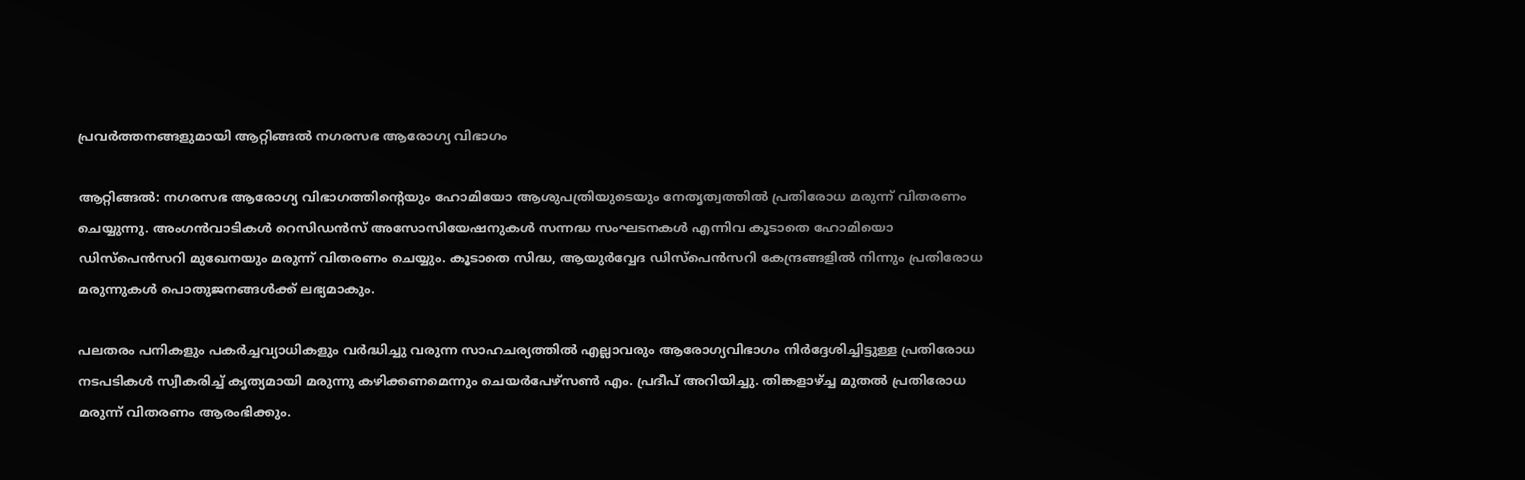പ്രവർത്തനങ്ങളുമായി ആറ്റിങ്ങൽ നഗരസഭ ആരോഗ്യ വിഭാഗം

ആറ്റിങ്ങൽ: നഗരസഭ ആരോഗ്യ വിഭാഗത്തിൻ്റെയും ഹോമിയോ ആശുപത്രിയുടെയും നേതൃത്വത്തിൽ പ്രതിരോധ മരുന്ന് വിതരണം ചെയ്യുന്നു. അംഗൻവാടികൾ റെസിഡൻസ് അസോസിയേഷനുകൾ സന്നദ്ധ സംഘടനകൾ എന്നിവ കൂടാതെ ഹോമിയൊ ഡിസ്പെൻസറി മുഖേനയും മരുന്ന് വിതരണം ചെയ്യും. കൂടാതെ സിദ്ധ, ആയുർവ്വേദ ഡിസ്പെൻസറി കേന്ദ്രങ്ങളിൽ നിന്നും പ്രതിരോധ മരുന്നുകൾ പൊതുജനങ്ങൾക്ക് ലഭ്യമാകും.

പലതരം പനികളും പകർച്ചവ്യാധികളും വർദ്ധിച്ചു വരുന്ന സാഹചര്യത്തിൽ എല്ലാവരും ആരോഗ്യവിഭാഗം നിർദ്ദേശിച്ചിട്ടുള്ള പ്രതിരോധ നടപടികൾ സ്വീകരിച്ച് കൃത്യമായി മരുന്നു കഴിക്കണമെന്നും ചെയർപേഴ്സൺ എം. പ്രദീപ് അറിയിച്ചു. തിങ്കളാഴ്ച്ച മുതൽ പ്രതിരോധ മരുന്ന് വിതരണം ആരംഭിക്കും.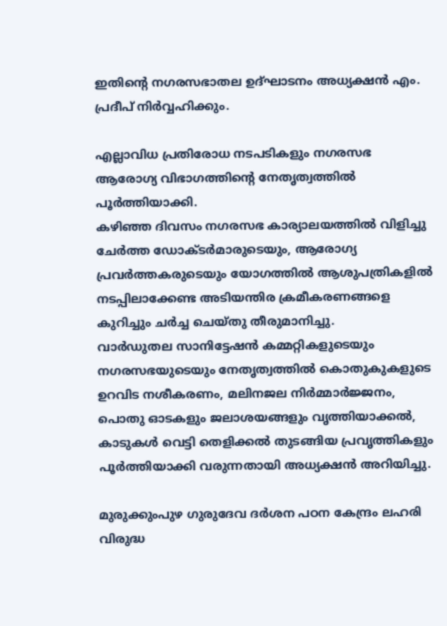ഇതിൻ്റെ നഗരസഭാതല ഉദ്ഘാടനം അധ്യക്ഷൻ എം. പ്രദീപ് നിർവ്വഹിക്കും.

എല്ലാവിധ പ്രതിരോധ നടപടികളും നഗരസഭ ആരോഗ്യ വിഭാഗത്തിൻ്റെ നേതൃത്വത്തിൽ പൂർത്തിയാക്കി.
കഴിഞ്ഞ ദിവസം നഗരസഭ കാര്യാലയത്തിൽ വിളിച്ചു ചേർത്ത ഡോക്ടർമാരുടെയും, ആരോഗ്യ പ്രവർത്തകരുടെയും യോഗത്തിൽ ആശുപത്രികളിൽ നടപ്പിലാക്കേണ്ട അടിയന്തിര ക്രമീകരണങ്ങളെ കുറിച്ചും ചർച്ച ചെയ്തു തീരുമാനിച്ചു.
വാർഡുതല സാനിട്ടേഷൻ കമ്മറ്റികളുടെയും നഗരസഭയുടെയും നേതൃത്വത്തിൽ കൊതുകുകളുടെ ഉറവിട നശീകരണം, മലിനജല നിർമ്മാർജ്ജനം, പൊതു ഓടകളും ജലാശയങ്ങളും വൃത്തിയാക്കൽ, കാടുകൾ വെട്ടി തെളിക്കൽ തുടങ്ങിയ പ്രവൃത്തികളും പൂർത്തിയാക്കി വരുന്നതായി അധ്യക്ഷൻ അറിയിച്ചു.

മുരുക്കുംപുഴ ഗുരുദേവ ദർശന പഠന കേന്ദ്രം ലഹരി വിരുദ്ധ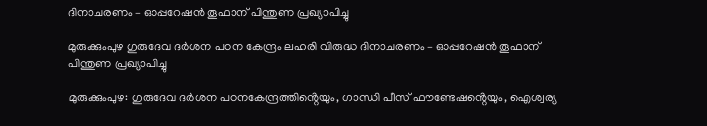ദിനാചരണം – ഓപ്പറേഷൻ തൂഫാന് പിന്തുണ പ്രഖ്യാപിച്ചു

മുരുക്കുംപുഴ ഗുരുദേവ ദർശന പഠന കേന്ദ്രം ലഹരി വിരുദ്ധ ദിനാചരണം – ഓപ്പറേഷൻ തൂഫാന് പിന്തുണ പ്രഖ്യാപിച്ചു

മുരുക്കുംപുഴ: ഗുരുദേവ ദർശന പഠനകേന്ദ്രത്തിൻ്റെയും, ഗാന്ധി പീസ് ഫൗണ്ടേഷൻ്റെയും, ഐശ്വര്യ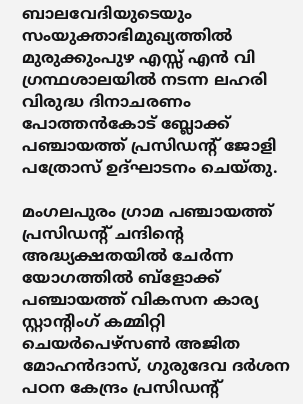ബാലവേദിയുടെയും സംയുക്താഭിമുഖ്യത്തിൽ മുരുക്കുംപുഴ എസ്സ് എൻ വി ഗ്രന്ഥശാലയിൽ നടന്ന ലഹരി വിരുദ്ധ ദിനാചരണം പോത്തൻകോട് ബ്ലോക്ക് പഞ്ചായത്ത് പ്രസിഡൻ്റ് ജോളി പത്രോസ് ഉദ്ഘാടനം ചെയ്തു.

മംഗലപുരം ഗ്രാമ പഞ്ചായത്ത് പ്രസിഡൻ്റ് ചന്ദിൻ്റെ അദ്ധ്യക്ഷതയിൽ ചേർന്ന യോഗത്തിൽ ബ്ളോക്ക് പഞ്ചായത്ത് വികസന കാര്യ സ്റ്റാൻ്റിംഗ് കമ്മിറ്റി ചെയർപെഴ്സൺ അജിത മോഹൻദാസ്, ഗുരുദേവ ദർശന പഠന കേന്ദ്രം പ്രസിഡൻ്റ്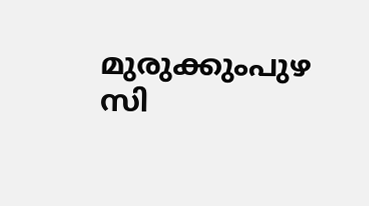മുരുക്കുംപുഴ സി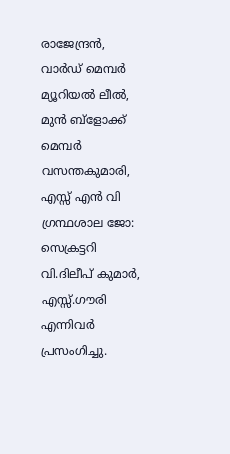രാജേന്ദ്രൻ, വാർഡ് മെമ്പർ മ്യൂറിയൽ ലീൽ, മുൻ ബ്ളോക്ക് മെമ്പർ വസന്തകുമാരി, എസ്സ് എൻ വി ഗ്രന്ഥശാല ജോ: സെക്രട്ടറി വി.ദിലീപ് കുമാർ, എസ്സ്.ഗൗരി എന്നിവർ പ്രസംഗിച്ചു.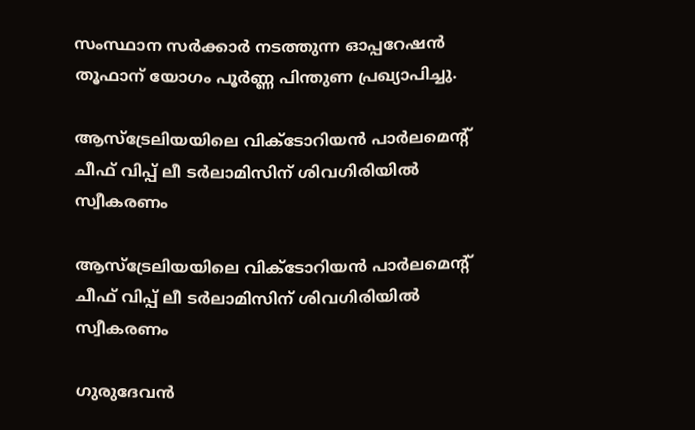സംസ്ഥാന സർക്കാർ നടത്തുന്ന ഓപ്പറേഷൻ തൂഫാന് യോഗം പൂർണ്ണ പിന്തുണ പ്രഖ്യാപിച്ചു.

ആസ്ട്രേലിയയിലെ വിക്ടോറിയന്‍ പാര്‍ലമെന്‍റ് ചീഫ് വിപ്പ് ലീ ടര്‍ലാമിസിന് ശിവഗിരിയില്‍ സ്വീകരണം

ആസ്ട്രേലിയയിലെ വിക്ടോറിയന്‍ പാര്‍ലമെന്‍റ് ചീഫ് വിപ്പ് ലീ ടര്‍ലാമിസിന് ശിവഗിരിയില്‍ സ്വീകരണം

ഗുരുദേവന്‍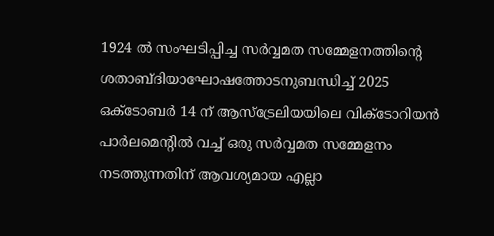1924 ല്‍ സംഘടിപ്പിച്ച സര്‍വ്വമത സമ്മേളനത്തിന്‍റെ ശതാബ്ദിയാഘോഷത്തോടനുബന്ധിച്ച് 2025 ഒക്ടോബര്‍ 14 ന് ആസ്ട്രേലിയയിലെ വിക്ടോറിയന്‍ പാര്‍ലമെന്‍റില്‍ വച്ച് ഒരു സര്‍വ്വമത സമ്മേളനം നടത്തുന്നതിന് ആവശ്യമായ എല്ലാ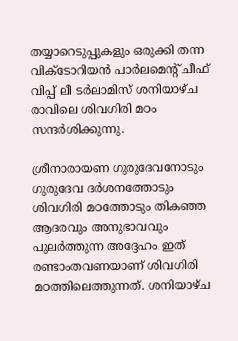തയ്യാറെടുപ്പുകളും ഒരുക്കി തന്ന വിക്ടോറിയന്‍ പാര്‍ലമെന്‍റ് ചീഫ് വിപ്പ് ലീ ടര്‍ലാമിസ് ശനിയാഴ്ച രാവിലെ ശിവഗിരി മഠം സന്ദര്‍ശിക്കുന്നു.

ശ്രീനാരായണ ഗുരുദേവനോടും ഗുരുദേവ ദര്‍ശനത്തോടും ശിവഗിരി മഠത്തോടും തികഞ്ഞ ആദരവും അനുഭാവവും പുലര്‍ത്തുന്ന അദ്ദേഹം ഇത് രണ്ടാംതവണയാണ് ശിവഗിരി മഠത്തിലെത്തുന്നത്. ശനിയാഴ്ച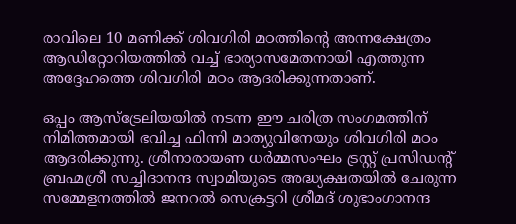രാവിലെ 10 മണിക്ക് ശിവഗിരി മഠത്തിന്‍റെ അന്നക്ഷേത്രം ആഡിറ്റോറിയത്തില്‍ വച്ച് ഭാര്യാസമേതനായി എത്തുന്ന അദ്ദേഹത്തെ ശിവഗിരി മഠം ആദരിക്കുന്നതാണ്.

ഒപ്പം ആസ്ട്രേലിയയില്‍ നടന്ന ഈ ചരിത്ര സംഗമത്തിന് നിമിത്തമായി ഭവിച്ച ഫിന്നി മാത്യുവിനേയും ശിവഗിരി മഠം ആദരിക്കുന്നു. ശ്രീനാരായണ ധര്‍മ്മസംഘം ട്രസ്റ്റ് പ്രസിഡന്‍റ് ബ്രഹ്മശ്രീ സച്ചിദാനന്ദ സ്വാമിയുടെ അദ്ധ്യക്ഷതയില്‍ ചേരുന്ന സമ്മേളനത്തില്‍ ജനറല്‍ സെക്രട്ടറി ശ്രീമദ് ശുഭാംഗാനന്ദ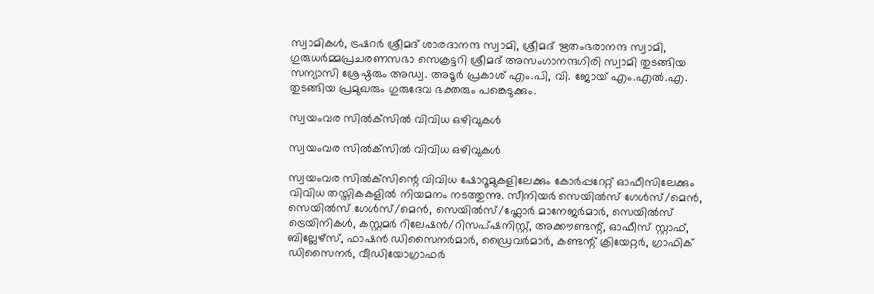സ്വാമികള്‍, ട്രഷറര്‍ ശ്രീമദ് ശാരദാനന്ദ സ്വാമി, ശ്രീമദ് ഋതംഭരാനന്ദ സ്വാമി, ഗുരുധര്‍മ്മപ്രചരണസഭാ സെക്രട്ടറി ശ്രീമദ് അസംഗാനന്ദഗിരി സ്വാമി തുടങ്ങിയ സന്യാസി ശ്രേഷ്ഠരും അഡ്വ. അടൂര്‍ പ്രകാശ് എം.പി, വി. ജോയ് എം.എല്‍.എ. തുടങ്ങിയ പ്രമുഖരും ഗുരുദേവ ഭക്തരും പങ്കെടുക്കും.

സ്വയംവര സിൽക്‌സിൽ വിവിധ ഒഴിവുകൾ

സ്വയംവര സിൽക്‌സിൽ വിവിധ ഒഴിവുകൾ

സ്വയംവര സിൽക്‌സിന്റെ വിവിധ ഷോറൂമുകളിലേക്കും കോർപ്പറേറ്റ് ഓഫീസിലേക്കും വിവിധ തസ്തികകളിൽ നിയമനം നടത്തുന്നു. സീനിയർ സെയിൽസ് ഗേൾസ്/മെൻ, സെയിൽസ് ഗേൾസ്/മെൻ, സെയിൽസ്/ഫ്ലോർ മാനേജർമാർ, സെയിൽസ് ട്രെയിനികൾ, കസ്റ്റമർ റിലേഷൻ/റിസപ്ഷനിസ്റ്റ്, അക്കൗണ്ടന്റ്, ഓഫീസ് സ്റ്റാഫ്, ബില്ലേഴ്സ്, ഫാഷൻ ഡിസൈനർമാർ, ഡ്രൈവർമാർ, കണ്ടന്റ് ക്രിയേറ്റർ, ഗ്രാഫിക് ഡിസൈനർ, വീഡിയോഗ്രാഫർ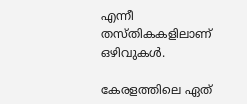എന്നീ തസ്തികകളിലാണ് ഒഴിവുകൾ.

കേരളത്തിലെ ഏത്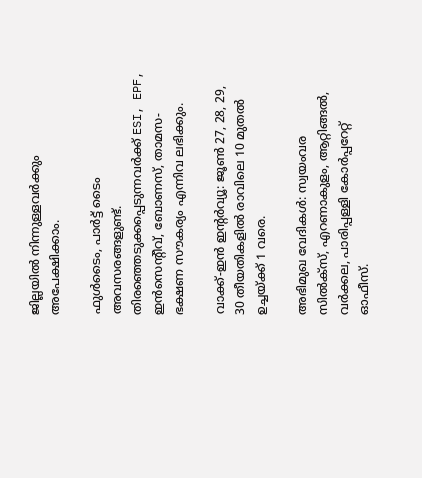ജില്ലയിൽ നിന്നുള്ളവർക്കും അപേക്ഷിക്കാം.

ഫുൾടൈം, പാർട്ട് ടൈം അവസരങ്ങളുണ്ട്. തിരഞ്ഞെടുക്കപ്പെടുന്നവർക്ക് ESI, EPF, ഇൻസെന്റീവ്, ബോണസ്, താമസ-ഭക്ഷണ സൗകര്യം എന്നിവ ലഭിക്കും.

വാക്ക്-ഇൻ ഇന്റർവ്യൂ: ജൂൺ 27, 28, 29, 30 തീയതികളിൽ രാവിലെ 10 മുതൽ ഉച്ചയ്ക്ക് 1 വരെ.

അഭിമുഖ വേദികൾ: സ്വയംവര സിൽക്‌സ്, എറണാകുളം, ആറ്റിങ്ങൽ, വർക്കല, പാരിപ്പള്ളി കോർപ്പറേറ്റ് ഓഫീസ്.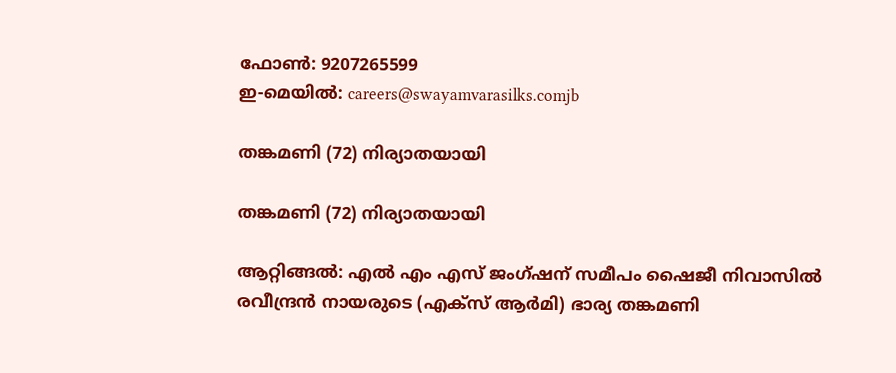ഫോൺ: 9207265599
ഇ-മെയിൽ: careers@swayamvarasilks.comjb

തങ്കമണി (72) നിര്യാതയായി

തങ്കമണി (72) നിര്യാതയായി

ആറ്റിങ്ങൽ: എൽ എം എസ് ജംഗ്ഷന് സമീപം ഷൈജീ നിവാസിൽ രവീന്ദ്രൻ നായരുടെ (എക്സ് ആർമി) ഭാര്യ തങ്കമണി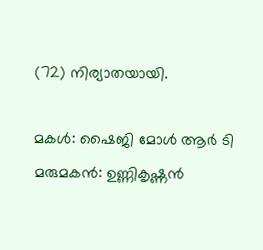(72) നിര്യാതയായി.

മകൾ: ഷൈജി മോൾ ആർ ടി
മരുമകൻ: ഉണ്ണികൃഷ്ണൻ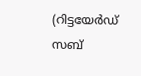(റിട്ടയേർഡ് സബ്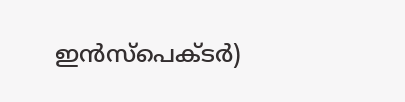ഇൻസ്പെക്ടർ)